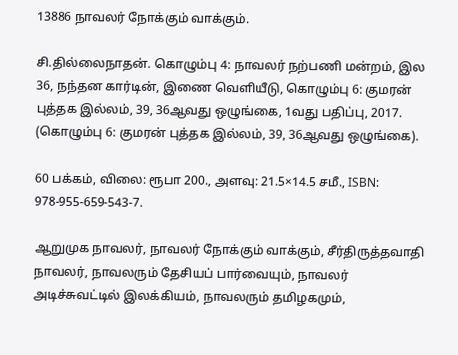13886 நாவலர் நோக்கும் வாக்கும்.

சி.தில்லைநாதன். கொழும்பு 4: நாவலர் நற்பணி மன்றம், இல 36, நந்தன கார்டின், இணை வெளியீடு, கொழும்பு 6: குமரன் புத்தக இல்லம், 39, 36ஆவது ஒழுங்கை, 1வது பதிப்பு, 2017. (கொழும்பு 6: குமரன் புத்தக இல்லம், 39, 36ஆவது ஒழுங்கை).

60 பக்கம், விலை: ரூபா 200., அளவு: 21.5×14.5 சமீ., ISBN: 978-955-659-543-7.

ஆறுமுக நாவலர், நாவலர் நோக்கும் வாக்கும், சீர்திருத்தவாதி நாவலர், நாவலரும் தேசியப் பார்வையும், நாவலர் அடிச்சுவட்டில் இலக்கியம், நாவலரும் தமிழகமும்,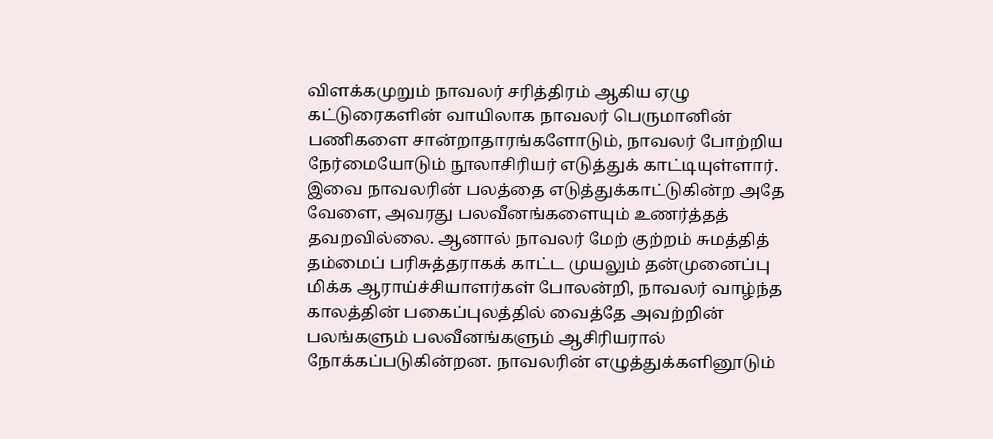விளக்கமுறும் நாவலர் சரித்திரம் ஆகிய ஏழு கட்டுரைகளின் வாயிலாக நாவலர் பெருமானின் பணிகளை சான்றாதாரங்களோடும், நாவலர் போற்றிய நேர்மையோடும் நூலாசிரியர் எடுத்துக் காட்டியுள்ளார். இவை நாவலரின் பலத்தை எடுத்துக்காட்டுகின்ற அதே வேளை, அவரது பலவீனங்களையும் உணர்த்தத் தவறவில்லை. ஆனால் நாவலர் மேற் குற்றம் சுமத்தித் தம்மைப் பரிசுத்தராகக் காட்ட முயலும் தன்முனைப்பு மிக்க ஆராய்ச்சியாளர்கள் போலன்றி, நாவலர் வாழ்ந்த காலத்தின் பகைப்புலத்தில் வைத்தே அவற்றின் பலங்களும் பலவீனங்களும் ஆசிரியரால் நோக்கப்படுகின்றன. நாவலரின் எழுத்துக்களினூடும்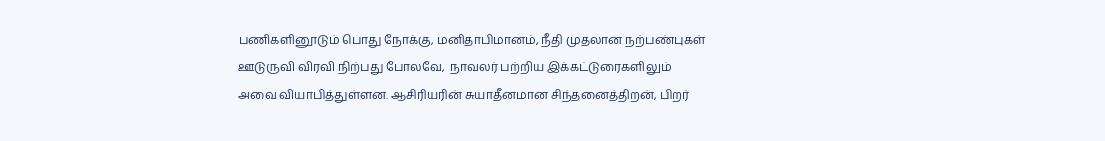பணிகளினூடும் பொது நோக்கு, மனிதாபிமானம், நீதி முதலான நற்பண்புகள் ஊடுருவி விரவி நிற்பது போலவே,  நாவலர் பற்றிய இக்கட்டுரைகளிலும் அவை வியாபித்துள்ளன. ஆசிரியரின் சுயாதீனமான சிந்தனைத்திறன், பிறர்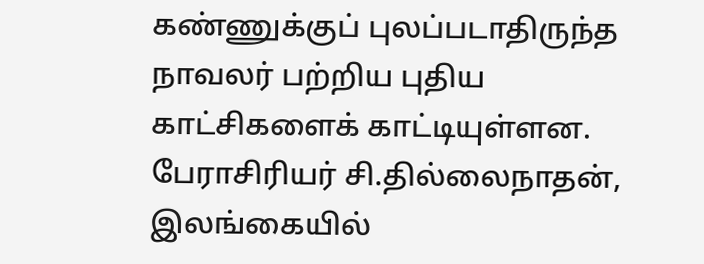கண்ணுக்குப் புலப்படாதிருந்த நாவலர் பற்றிய புதிய காட்சிகளைக் காட்டியுள்ளன. பேராசிரியர் சி.தில்லைநாதன், இலங்கையில்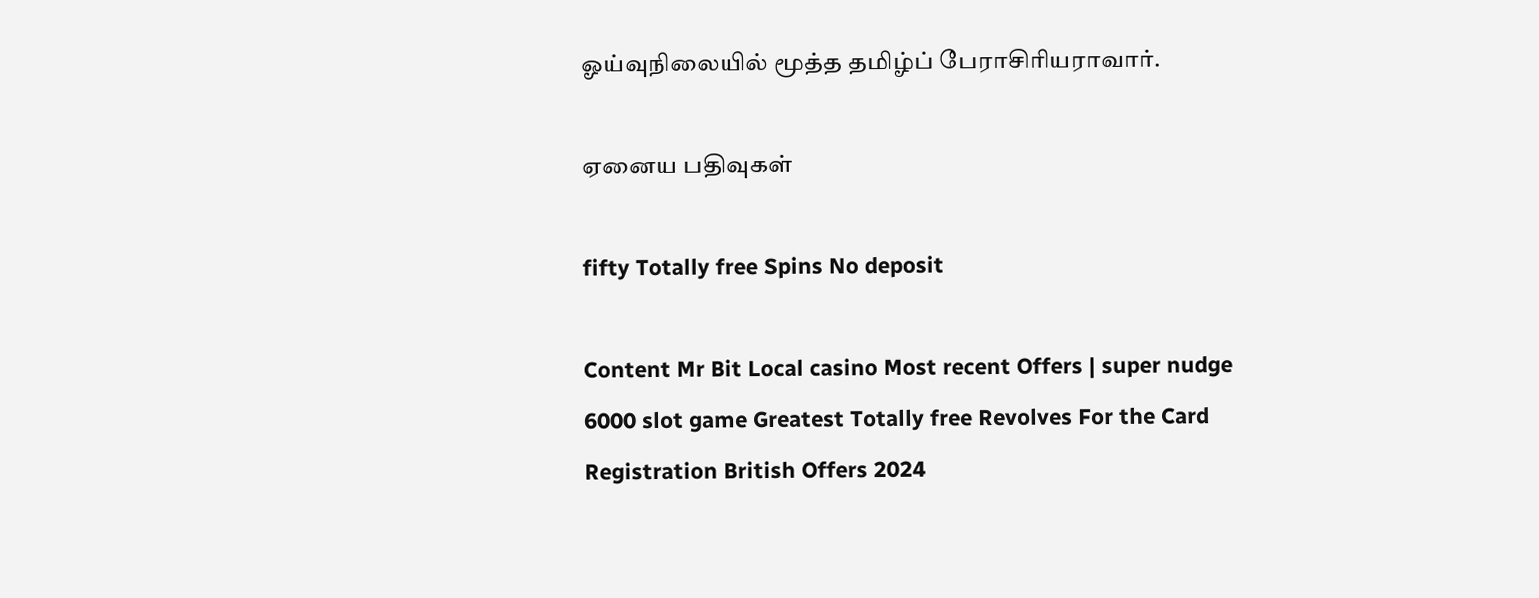ஓய்வுநிலையில் மூத்த தமிழ்ப் பேராசிரியராவார்.

ஏனைய பதிவுகள்

fifty Totally free Spins No deposit

Content Mr Bit Local casino Most recent Offers | super nudge 6000 slot game Greatest Totally free Revolves For the Card Registration British Offers 2024